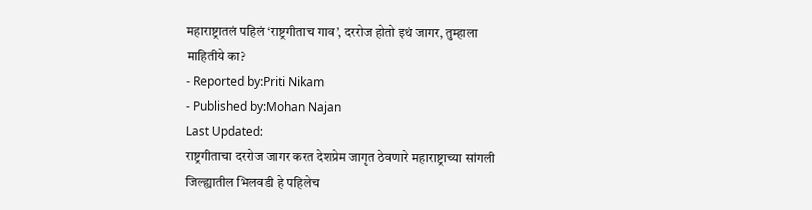महाराष्ट्रातलं पहिलं ‘राष्ट्रगीताच गाव’, दररोज होतो इथं जागर, तुम्हाला माहितीये का?
- Reported by:Priti Nikam
- Published by:Mohan Najan
Last Updated:
राष्ट्रगीताचा दररोज जागर करत देशप्रेम जागृत ठेवणारे महाराष्ट्राच्या सांगली जिल्ह्यातील भिलवडी हे पहिलेच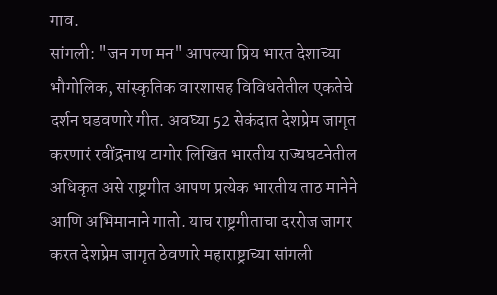गाव.
सांगली: "जन गण मन" आपल्या प्रिय भारत देशाच्या भौगोलिक, सांस्कृतिक वारशासह विविधतेतील एकतेचे दर्शन घडवणारे गीत. अवघ्या 52 सेकंदात देशप्रेम जागृत करणारं रवींद्रनाथ टागोर लिखित भारतीय राज्यघटनेतील अधिकृत असे राष्ट्रगीत आपण प्रत्येक भारतीय ताठ मानेने आणि अभिमानाने गातो. याच राष्ट्रगीताचा दररोज जागर करत देशप्रेम जागृत ठेवणारे महाराष्ट्राच्या सांगली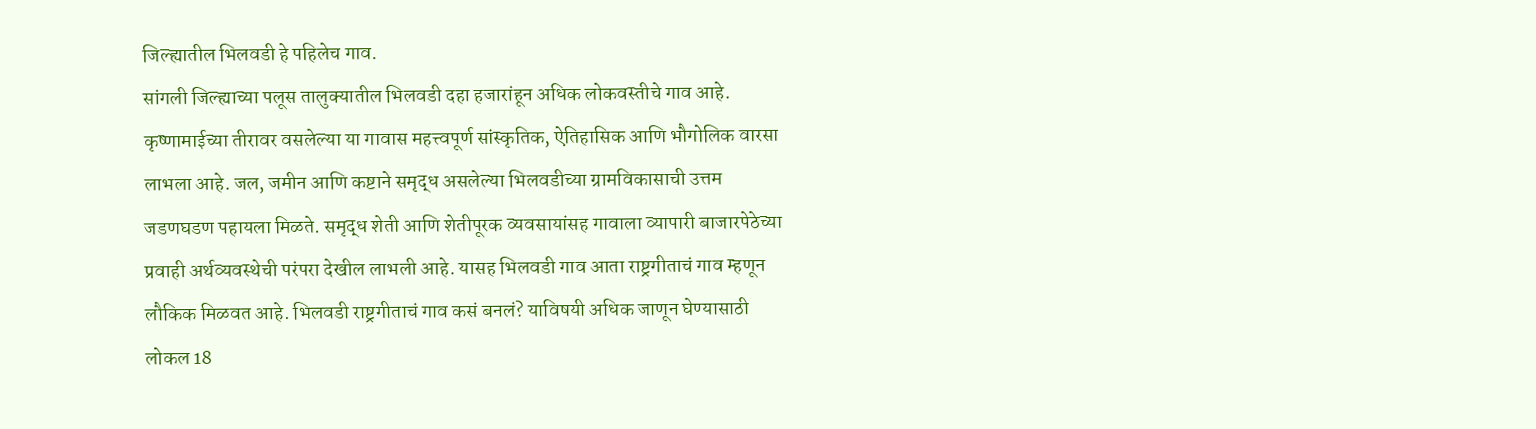जिल्ह्यातील भिलवडी हे पहिलेच गाव.
सांगली जिल्ह्याच्या पलूस तालुक्यातील भिलवडी दहा हजारांहून अधिक लोकवस्तीचे गाव आहे. कृष्णामाईच्या तीरावर वसलेल्या या गावास महत्त्वपूर्ण सांस्कृतिक, ऐतिहासिक आणि भौगोलिक वारसा लाभला आहे. जल, जमीन आणि कष्टाने समृद्ध असलेल्या भिलवडीच्या ग्रामविकासाची उत्तम जडणघडण पहायला मिळते. समृद्ध शेती आणि शेतीपूरक व्यवसायांसह गावाला व्यापारी बाजारपेठेच्या प्रवाही अर्थव्यवस्थेची परंपरा देखील लाभली आहे. यासह भिलवडी गाव आता राष्ट्रगीताचं गाव म्हणून लौकिक मिळवत आहे. भिलवडी राष्ट्रगीताचं गाव कसं बनलं? याविषयी अधिक जाणून घेण्यासाठी लोकल 18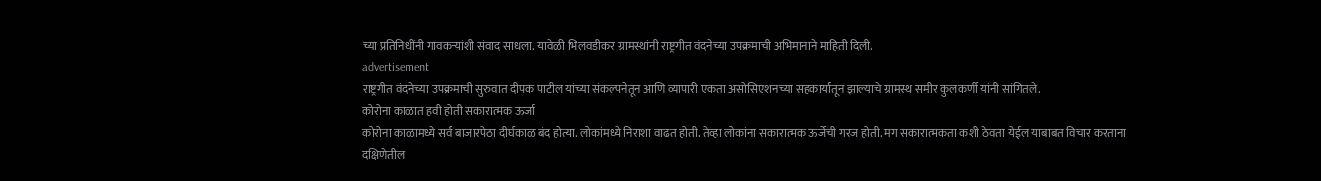च्या प्रतिनिधींनी गावकऱ्यांशी संवाद साधला. यावेळी भिलवडीकर ग्रामस्थांनी राष्ट्रगीत वंदनेच्या उपक्रमाची अभिमानाने माहिती दिली.
advertisement
राष्ट्रगीत वंदनेच्या उपक्रमाची सुरुवात दीपक पाटील यांच्या संकल्पनेतून आणि व्यापारी एकता असोसिएशनच्या सहकार्यातून झाल्याचे ग्रामस्थ समीर कुलकर्णी यांनी सांगितले.
कोरोना काळात हवी होती सकारात्मक ऊर्जा
कोरोना काळामध्ये सर्व बाजारपेठा दीर्घकाळ बंद होत्या. लोकांमध्ये निराशा वाढत होती. तेव्हा लोकांना सकारात्मक ऊर्जेची गरज होती. मग सकारात्मकता कशी ठेवता येईल याबाबत विचार करताना दक्षिणेतील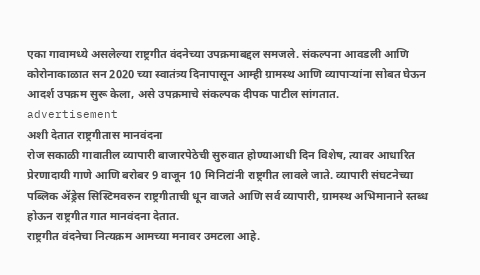एका गावामध्ये असलेल्या राष्ट्रगीत वंदनेच्या उपक्रमाबद्दल समजले. संकल्पना आवडली आणि कोरोनाकाळात सन 2020 च्या स्वातंत्र्य दिनापासून आम्ही ग्रामस्थ आणि व्यापाऱ्यांना सोबत घेऊन आदर्श उपक्रम सुरू केला, असे उपक्रमाचे संकल्पक दीपक पाटील सांगतात.
advertisement
अशी देतात राष्ट्रगीतास मानवंदना
रोज सकाळी गावातील व्यापारी बाजारपेठेची सुरुवात होण्याआधी दिन विशेष, त्यावर आधारित प्रेरणादायी गाणे आणि बरोबर 9 वाजून 10 मिनिटांनी राष्ट्रगीत लावले जाते. व्यापारी संघटनेच्या पब्लिक ॲड्रेस सिस्टिमवरुन राष्ट्रगीताची धून वाजते आणि सर्व व्यापारी, ग्रामस्थ अभिमानाने स्तब्ध होऊन राष्ट्रगीत गात मानवंदना देतात.
राष्ट्रगीत वंदनेचा नित्यक्रम आमच्या मनावर उमटला आहे.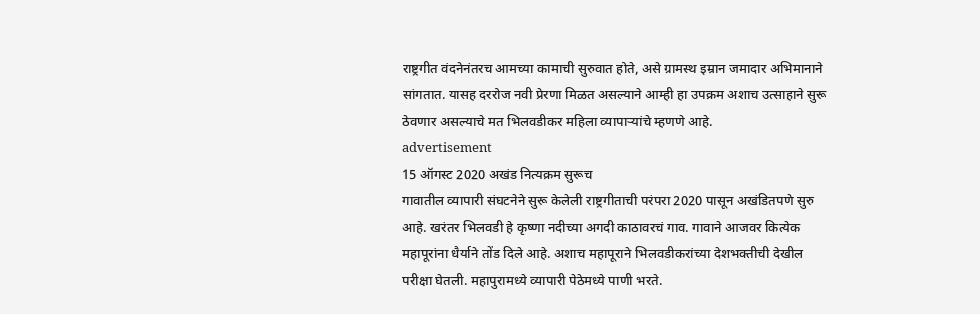राष्ट्रगीत वंदनेनंतरच आमच्या कामाची सुरुवात होते, असे ग्रामस्थ इम्रान जमादार अभिमानाने सांगतात. यासह दररोज नवी प्रेरणा मिळत असल्याने आम्ही हा उपक्रम अशाच उत्साहाने सुरू ठेवणार असल्याचे मत भिलवडीकर महिला व्यापाऱ्यांचे म्हणणे आहे.
advertisement
15 ऑगस्ट 2020 अखंड नित्यक्रम सुरूच
गावातील व्यापारी संघटनेने सुरू केलेली राष्ट्रगीताची परंपरा 2020 पासून अखंडितपणे सुरु आहे. खरंतर भिलवडी हे कृष्णा नदीच्या अगदी काठावरचं गाव. गावाने आजवर कित्येक महापूरांना धैर्याने तोंड दिले आहे. अशाच महापूराने भिलवडीकरांच्या देशभक्तीची देखील परीक्षा घेतली. महापुरामध्ये व्यापारी पेठेमध्ये पाणी भरते.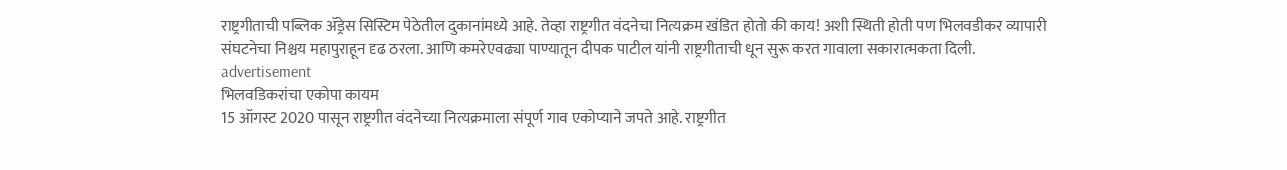राष्ट्रगीताची पब्लिक ॲड्रेस सिस्टिम पेठेतील दुकानांमध्ये आहे. तेव्हा राष्ट्रगीत वंदनेचा नित्यक्रम खंडित होतो की काय! अशी स्थिती होती पण भिलवडीकर व्यापारी संघटनेचा निश्चय महापुराहून दृढ ठरला. आणि कमरेएवढ्या पाण्यातून दीपक पाटील यांनी राष्ट्रगीताची धून सुरू करत गावाला सकारात्मकता दिली.
advertisement
भिलवडिकरांचा एकोपा कायम
15 ऑगस्ट 2020 पासून राष्ट्रगीत वंदनेच्या नित्यक्रमाला संपूर्ण गाव एकोप्याने जपते आहे. राष्ट्रगीत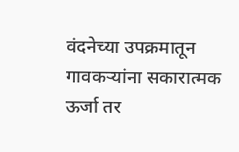वंदनेच्या उपक्रमातून गावकऱ्यांना सकारात्मक ऊर्जा तर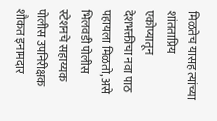मिळतेच यासह त्यांच्या शांतताप्रिय एकोप्यातून देशभक्तीचा नवा पाठ पहायला मिळतो, असे भिलवडी पोलीस स्टेशनचे सहाय्यक पोलीस उपनिरीक्षक शौकत इनामदार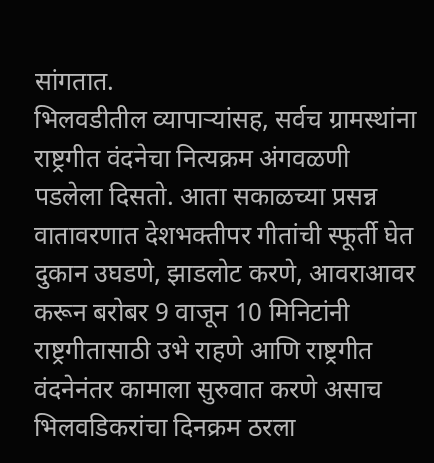सांगतात.
भिलवडीतील व्यापाऱ्यांसह, सर्वच ग्रामस्थांना राष्ट्रगीत वंदनेचा नित्यक्रम अंगवळणी पडलेला दिसतो. आता सकाळच्या प्रसन्न वातावरणात देशभक्तीपर गीतांची स्फूर्ती घेत दुकान उघडणे, झाडलोट करणे, आवराआवर करून बरोबर 9 वाजून 10 मिनिटांनी राष्ट्रगीतासाठी उभे राहणे आणि राष्ट्रगीत वंदनेनंतर कामाला सुरुवात करणे असाच भिलवडिकरांचा दिनक्रम ठरला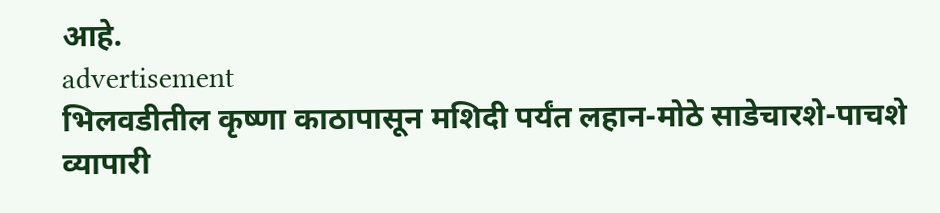आहे.
advertisement
भिलवडीतील कृष्णा काठापासून मशिदी पर्यंत लहान-मोठे साडेचारशे-पाचशे व्यापारी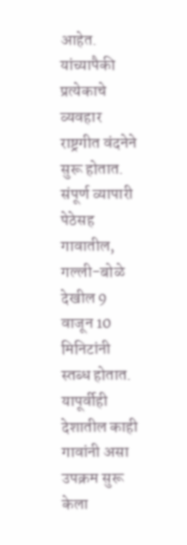आहेत. यांच्यापैकी प्रत्येकाचे व्यवहार राष्ट्रगीत वंदनेने सुरू होतात. संपूर्ण व्यापारी पेठेसह गावातील, गल्ली-बोळे देखील 9 वाजून 10 मिनिटांनी स्तब्ध होतात. यापूर्वीही देशातील काही गावांनी असा उपक्रम सुरू केला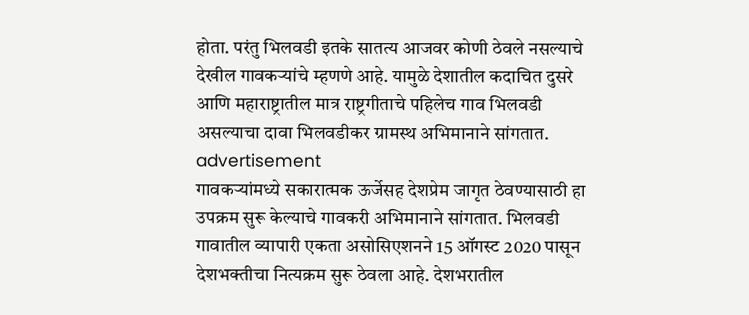होता. परंतु भिलवडी इतके सातत्य आजवर कोणी ठेवले नसल्याचे देखील गावकऱ्यांचे म्हणणे आहे. यामुळे देशातील कदाचित दुसरे आणि महाराष्ट्रातील मात्र राष्ट्रगीताचे पहिलेच गाव भिलवडी असल्याचा दावा भिलवडीकर ग्रामस्थ अभिमानाने सांगतात.
advertisement
गावकऱ्यांमध्ये सकारात्मक ऊर्जेसह देशप्रेम जागृत ठेवण्यासाठी हा उपक्रम सुरू केल्याचे गावकरी अभिमानाने सांगतात. भिलवडी गावातील व्यापारी एकता असोसिएशनने 15 ऑगस्ट 2020 पासून देशभक्तीचा नित्यक्रम सुरू ठेवला आहे. देशभरातील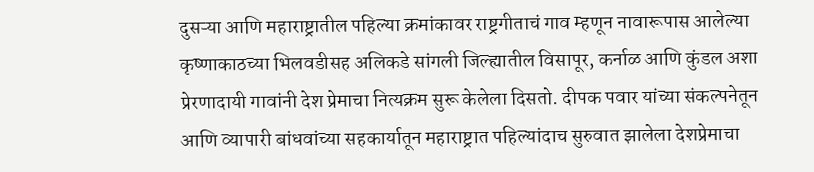दुसऱ्या आणि महाराष्ट्रातील पहिल्या क्रमांकावर राष्ट्रगीताचं गाव म्हणून नावारूपास आलेल्या कृष्णाकाठच्या भिलवडीसह अलिकडे सांगली जिल्ह्यातील विसापूर, कर्नाळ आणि कुंडल अशा प्रेरणादायी गावांनी देश प्रेमाचा नित्यक्रम सुरू केलेला दिसतो. दीपक पवार यांच्या संकल्पनेतून आणि व्यापारी बांधवांच्या सहकार्यातून महाराष्ट्रात पहिल्यांदाच सुरुवात झालेला देशप्रेमाचा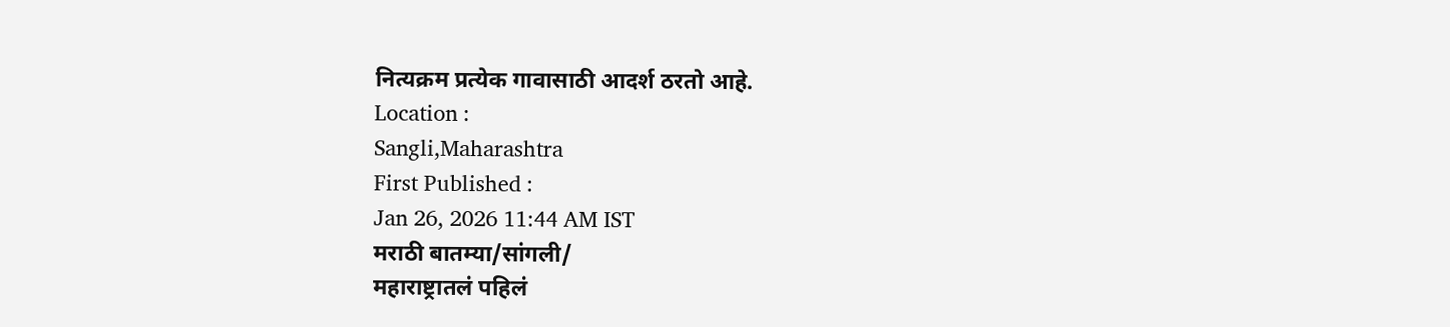नित्यक्रम प्रत्येक गावासाठी आदर्श ठरतो आहे.
Location :
Sangli,Maharashtra
First Published :
Jan 26, 2026 11:44 AM IST
मराठी बातम्या/सांगली/
महाराष्ट्रातलं पहिलं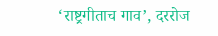‘राष्ट्रगीताच गाव’, दररोज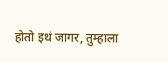होतो इथं जागर, तुम्हाला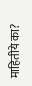माहितीये का?